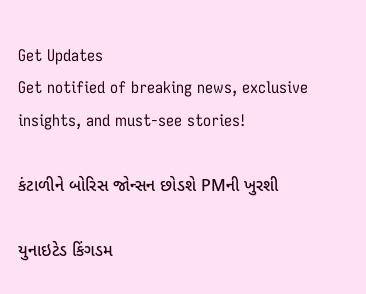Get Updates
Get notified of breaking news, exclusive insights, and must-see stories!

કંટાળીને બોરિસ જોન્સન છોડશે PMની ખુરશી

યુનાઇટેડ કિંગડમ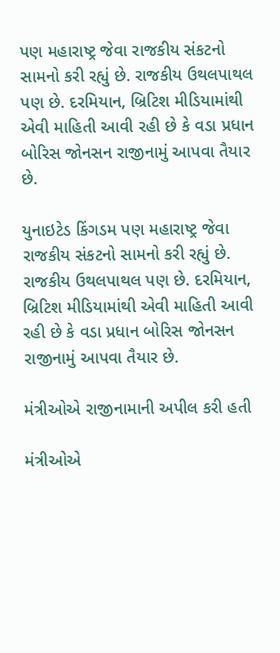પણ મહારાષ્ટ્ર જેવા રાજકીય સંકટનો સામનો કરી રહ્યું છે. રાજકીય ઉથલપાથલ પણ છે. દરમિયાન, બ્રિટિશ મીડિયામાંથી એવી માહિતી આવી રહી છે કે વડા પ્રધાન બોરિસ જોનસન રાજીનામું આપવા તૈયાર છે.

યુનાઇટેડ કિંગડમ પણ મહારાષ્ટ્ર જેવા રાજકીય સંકટનો સામનો કરી રહ્યું છે. રાજકીય ઉથલપાથલ પણ છે. દરમિયાન, બ્રિટિશ મીડિયામાંથી એવી માહિતી આવી રહી છે કે વડા પ્રધાન બોરિસ જોનસન રાજીનામું આપવા તૈયાર છે.

મંત્રીઓએ રાજીનામાની અપીલ કરી હતી

મંત્રીઓએ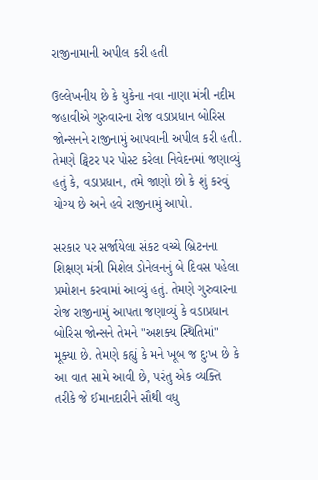રાજીનામાની અપીલ કરી હતી

ઉલ્લેખનીય છે કે યુકેના નવા નાણા મંત્રી નદીમ જહાવીએ ગુરુવારના રોજ વડાપ્રધાન બોરિસ જોન્સનને રાજીનામું આપવાની અપીલ કરી હતી. તેમણે ટ્વિટર પર પોસ્ટ કરેલા નિવેદનમાં જણાવ્યું હતું કે, વડાપ્રધાન, તમે જાણો છો કે શું કરવું યોગ્ય છે અને હવે રાજીનામું આપો.

સરકાર પર સર્જાયેલા સંકટ વચ્ચે બ્રિટનના શિક્ષણ મંત્રી મિશેલ ડોનેલનનું બે દિવસ પહેલા પ્રમોશન કરવામાં આવ્યું હતું. તેમણે ગુરુવારના રોજ રાજીનામું આપતા જણાવ્યું કે વડાપ્રધાન બોરિસ જોન્સને તેમને "અશક્ય સ્થિતિમાં" મૂક્યા છે. તેમણે કહ્યું કે મને ખૂબ જ દુઃખ છે કે આ વાત સામે આવી છે, પરંતુ એક વ્યક્તિ તરીકે જે ઈમાનદારીને સૌથી વધુ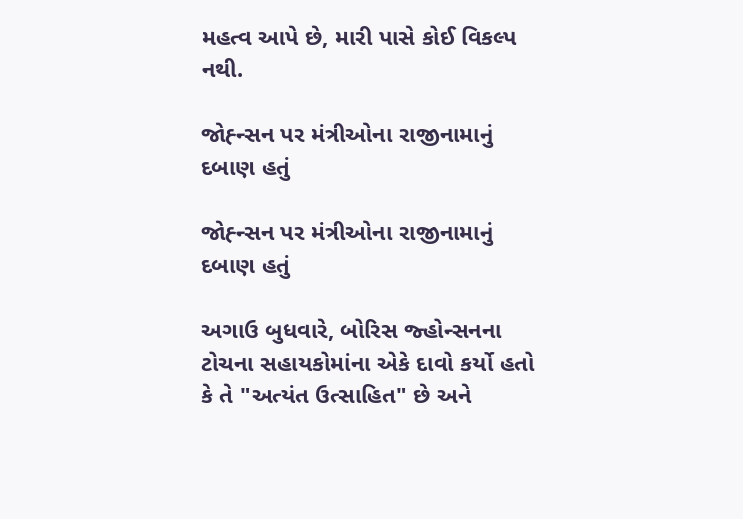મહત્વ આપે છે, મારી પાસે કોઈ વિકલ્પ નથી.

જોહ્ન્સન પર મંત્રીઓના રાજીનામાનું દબાણ હતું

જોહ્ન્સન પર મંત્રીઓના રાજીનામાનું દબાણ હતું

અગાઉ બુધવારે, બોરિસ જ્હોન્સનના ટોચના સહાયકોમાંના એકે દાવો કર્યો હતો કે તે "અત્યંત ઉત્સાહિત" છે અને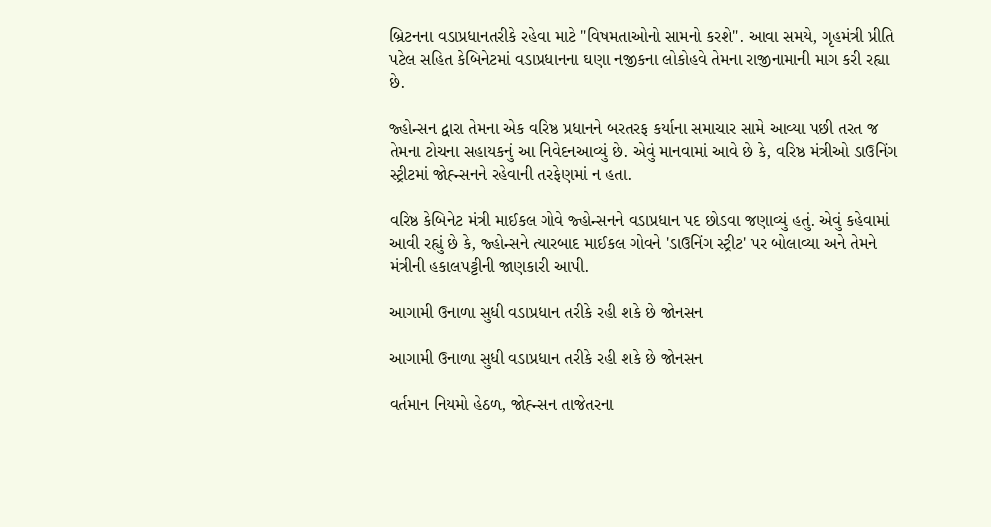બ્રિટનના વડાપ્રધાનતરીકે રહેવા માટે "વિષમતાઓનો સામનો કરશે". આવા સમયે, ગૃહમંત્રી પ્રીતિ પટેલ સહિત કેબિનેટમાં વડાપ્રધાનના ઘણા નજીકના લોકોહવે તેમના રાજીનામાની માગ કરી રહ્યા છે.

જ્હોન્સન દ્વારા તેમના એક વરિષ્ઠ પ્રધાનને બરતરફ કર્યાના સમાચાર સામે આવ્યા પછી તરત જ તેમના ટોચના સહાયકનું આ નિવેદનઆવ્યું છે. એવું માનવામાં આવે છે કે, વરિષ્ઠ મંત્રીઓ ડાઉનિંગ સ્ટ્રીટમાં જોહ્ન્સનને રહેવાની તરફેણમાં ન હતા.

વરિષ્ઠ કેબિનેટ મંત્રી માઈકલ ગોવે જ્હોન્સનને વડાપ્રધાન પદ છોડવા જણાવ્યું હતું. એવું કહેવામાં આવી રહ્યું છે કે, જ્હોન્સને ત્યારબાદ માઈકલ ગોવને 'ડાઉનિંગ સ્ટ્રીટ' પર બોલાવ્યા અને તેમને મંત્રીની હકાલપટ્ટીની જાણકારી આપી.

આગામી ઉનાળા સુધી વડાપ્રધાન તરીકે રહી શકે છે જોનસન

આગામી ઉનાળા સુધી વડાપ્રધાન તરીકે રહી શકે છે જોનસન

વર્તમાન નિયમો હેઠળ, જોહ્ન્સન તાજેતરના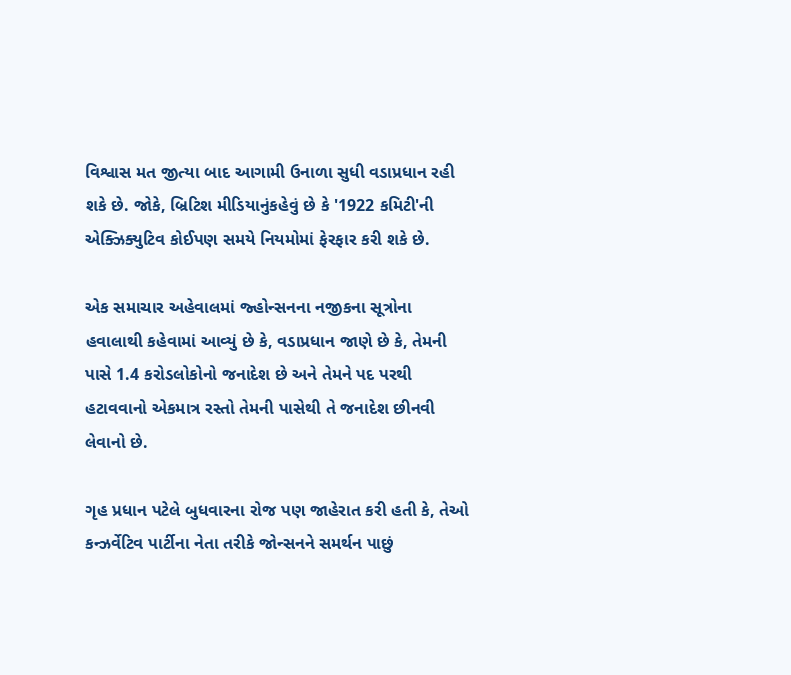વિશ્વાસ મત જીત્યા બાદ આગામી ઉનાળા સુધી વડાપ્રધાન રહી શકે છે. જોકે, બ્રિટિશ મીડિયાનુંકહેવું છે કે '1922 કમિટી'ની એક્ઝિક્યુટિવ કોઈપણ સમયે નિયમોમાં ફેરફાર કરી શકે છે.

એક સમાચાર અહેવાલમાં જ્હોન્સનના નજીકના સૂત્રોના હવાલાથી કહેવામાં આવ્યું છે કે, વડાપ્રધાન જાણે છે કે, તેમની પાસે 1.4 કરોડલોકોનો જનાદેશ છે અને તેમને પદ પરથી હટાવવાનો એકમાત્ર રસ્તો તેમની પાસેથી તે જનાદેશ છીનવી લેવાનો છે.

ગૃહ પ્રધાન પટેલે બુધવારના રોજ પણ જાહેરાત કરી હતી કે, તેઓ કન્ઝર્વેટિવ પાર્ટીના નેતા તરીકે જોન્સનને સમર્થન પાછું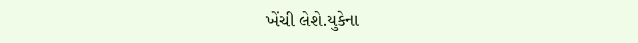ખેંચી લેશે.યુકેના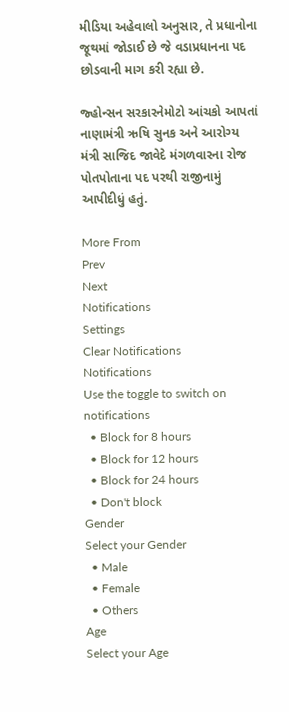મીડિયા અહેવાલો અનુસાર, તે પ્રધાનોના જૂથમાં જોડાઈ છે જે વડાપ્રધાનના પદ છોડવાની માગ કરી રહ્યા છે.

જ્હોન્સન સરકારનેમોટો આંચકો આપતાં નાણામંત્રી ઋષિ સુનક અને આરોગ્ય મંત્રી સાજિદ જાવેદે મંગળવારના રોજ પોતપોતાના પદ પરથી રાજીનામું આપીદીધું હતું.

More From
Prev
Next
Notifications
Settings
Clear Notifications
Notifications
Use the toggle to switch on notifications
  • Block for 8 hours
  • Block for 12 hours
  • Block for 24 hours
  • Don't block
Gender
Select your Gender
  • Male
  • Female
  • Others
Age
Select your Age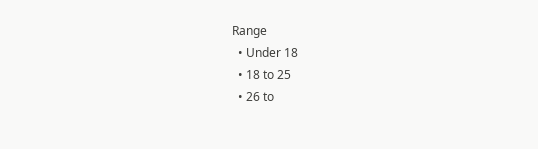Range
  • Under 18
  • 18 to 25
  • 26 to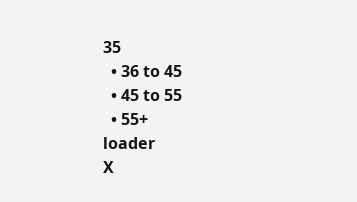35
  • 36 to 45
  • 45 to 55
  • 55+
loader
X